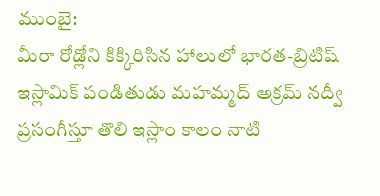ముంబై:
మీరా రోడ్లోని కిక్కిరిసిన హాలులో భారత-బ్రిటిష్ ఇస్లామిక్ పండితుడు మహమ్మద్ అక్రమ్ నద్వీ ప్రసంగీస్తూ తొలి ఇస్లాం కాలం నాటి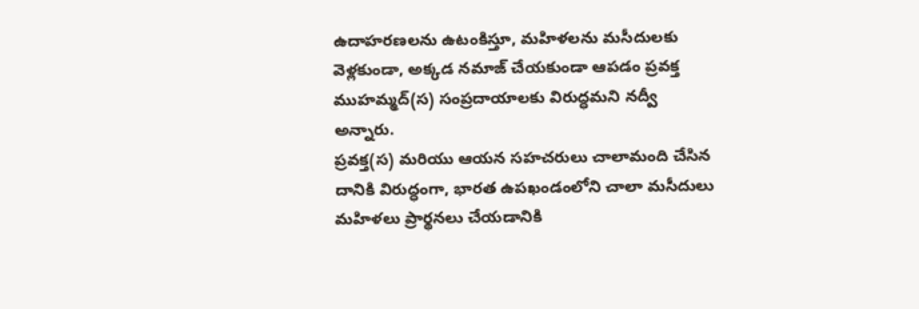ఉదాహరణలను ఉటంకిస్తూ, మహిళలను మసీదులకు వెళ్లకుండా, అక్కడ నమాజ్ చేయకుండా ఆపడం ప్రవక్త ముహమ్మద్(స) సంప్రదాయాలకు విరుద్ధమని నద్వీ అన్నారు.
ప్రవక్త(స) మరియు ఆయన సహచరులు చాలామంది చేసిన దానికి విరుద్ధంగా, భారత ఉపఖండంలోని చాలా మసీదులు మహిళలు ప్రార్థనలు చేయడానికి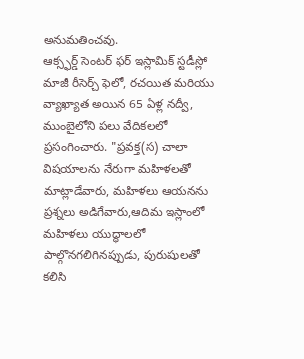అనుమతించవు.
ఆక్స్ఫర్డ్ సెంటర్ ఫర్ ఇస్లామిక్ స్టడీస్లో మాజీ రీసెర్చ్ ఫెలో, రచయిత మరియు వ్యాఖ్యాత అయిన 65 ఏళ్ల నద్వీ, ముంబైలోని పలు వేదికలలో ప్రసంగించారు. "ప్రవక్త(స) చాలా విషయాలను నేరుగా మహిళలతో మాట్లాడేవారు, మహిళలు ఆయనను ప్రశ్నలు అడిగేవారు,ఆదిమ ఇస్లాంలో మహిళలు యుద్ధాలలో పాల్గొనగలిగినప్పుడు, పురుషులతో కలిసి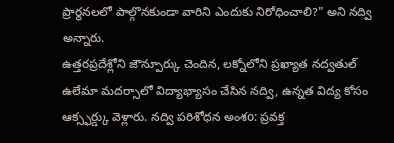ప్రార్థనలలో పాల్గొనకుండా వారిని ఎందుకు నిరోధించాలి?" అని నద్వి అన్నారు.
ఉత్తరప్రదేశ్లోని జౌన్పూర్కు చెందిన, లక్నోలోని ప్రఖ్యాత నద్వతుల్ ఉలేమా మదర్సాలో విద్యాభ్యాసం చేసిన నద్వి, ఉన్నత విద్య కోసం ఆక్స్ఫర్డ్కు వెళ్లారు. నద్వి పరిశోధన అంశo: ప్రవక్త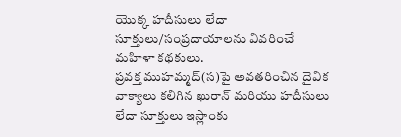యొక్క హదీసులు లేదా సూక్తులు/సంప్రదాయాలను వివరించే మహిళా కథకులు.
ప్రవక్త ముహమ్మద్(స)పై అవతరించిన దైవిక వాక్యాలు కలిగిన ఖురాన్ మరియు హదీసులు లేదా సూక్తులు ఇస్లాంకు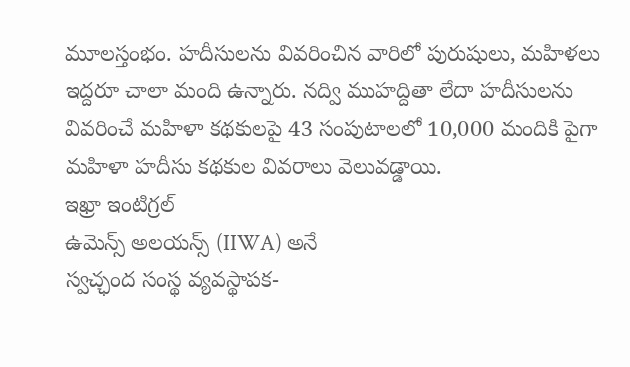మూలస్తంభం. హదీసులను వివరించిన వారిలో పురుషులు, మహిళలు ఇద్దరూ చాలా మంది ఉన్నారు. నద్వి ముహద్దితా లేదా హదీసులను వివరించే మహిళా కథకులపై 43 సంపుటాలలో 10,000 మందికి పైగా మహిళా హదీసు కథకుల వివరాలు వెలువడ్డాయి.
ఇఖ్రా ఇంటిగ్రల్
ఉమెన్స్ అలయన్స్ (IIWA) అనే
స్వచ్ఛంద సంస్థ వ్యవస్థాపక-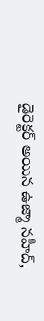డైరెక్టర్ అయిన ఉజ్మా నహీద్,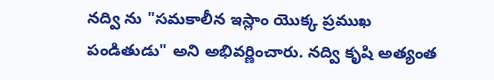నద్వి ను "సమకాలీన ఇస్లాం యొక్క ప్రముఖ
పండితుడు" అని అభివర్ణించారు. నద్వి కృషి అత్యంత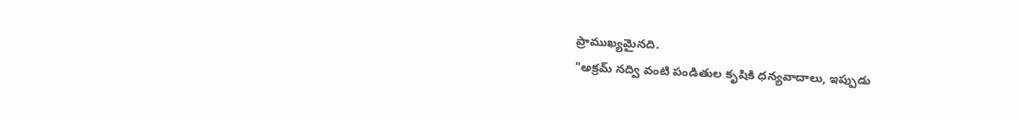ప్రాముఖ్యమైనది.
"అక్రమ్ నద్వి వంటి పండితుల కృషికి ధన్యవాదాలు, ఇప్పుడు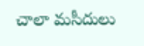చాలా మసీదులు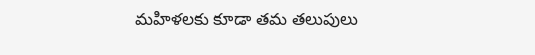మహిళలకు కూడా తమ తలుపులు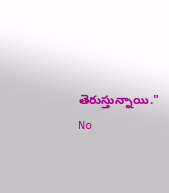తెరుస్తున్నాయి."
No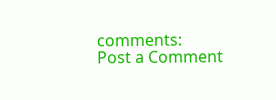comments:
Post a Comment